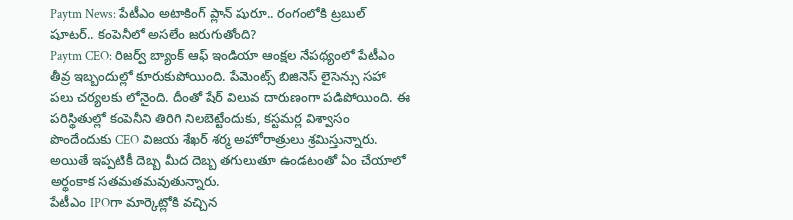Paytm News: పేటీఎం అటాకింగ్ ప్లాన్ షురూ.. రంగంలోకి ట్రబుల్ షూటర్.. కంపెనీలో అసలేం జరుగుతోంది?
Paytm CEO: రిజర్వ్ బ్యాంక్ ఆఫ్ ఇండియా ఆంక్షల నేపథ్యంలో పేటీఎం తీవ్ర ఇబ్బందుల్లో కూరుకుపోయింది. పేమెంట్స్ బిజినెస్ లైసెన్సు సహా పలు చర్యలకు లోనైంది. దీంతో షేర్ విలువ దారుణంగా పడిపోయింది. ఈ పరిస్థితుల్లో కంపెనీని తిరిగి నిలబెట్టేందుకు, కస్టమర్ల విశ్వాసం పొందేందుకు CEO విజయ శేఖర్ శర్మ అహోరాత్రులు శ్రమిస్తున్నారు. అయితే ఇప్పటికీ దెబ్బ మీద దెబ్బ తగులుతూ ఉండటంతో ఏం చేయాలో అర్థంకాక సతమతమవుతున్నారు.
పేటీఎం IPOగా మార్కెట్లోకి వచ్చిన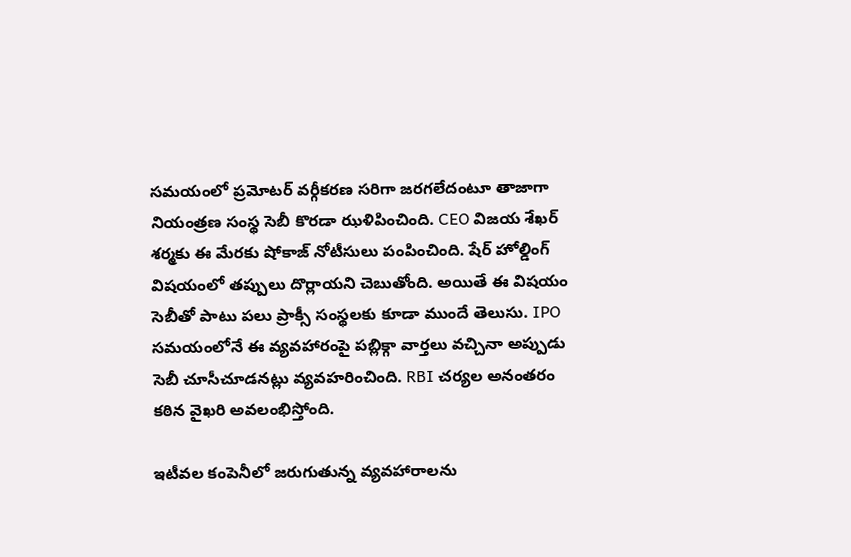సమయంలో ప్రమోటర్ వర్గీకరణ సరిగా జరగలేదంటూ తాజాగా నియంత్రణ సంస్థ సెబీ కొరడా ఝళిపించింది. CEO విజయ శేఖర్ శర్మకు ఈ మేరకు షోకాజ్ నోటీసులు పంపించింది. షేర్ హోల్డింగ్ విషయంలో తప్పులు దొర్లాయని చెబుతోంది. అయితే ఈ విషయం సెబీతో పాటు పలు ప్రాక్సీ సంస్థలకు కూడా ముందే తెలుసు. IPO సమయంలోనే ఈ వ్యవహారంపై పబ్లిక్గా వార్తలు వచ్చినా అప్పుడు సెబీ చూసీచూడనట్లు వ్యవహరించింది. RBI చర్యల అనంతరం కఠిన వైఖరి అవలంభిస్తోంది.

ఇటీవల కంపెనీలో జరుగుతున్న వ్యవహారాలను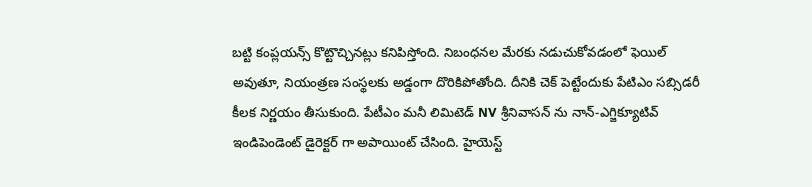బట్టి కంప్లయన్స్ కొట్టొచ్చినట్లు కనిపిస్తోంది. నిబంధనల మేరకు నడుచుకోవడంలో ఫెయిల్ అవుతూ, నియంత్రణ సంస్థలకు అడ్డంగా దొరికిపోతోంది. దీనికి చెక్ పెట్టేందుకు పేటిఎం సబ్సిడరీ కీలక నిర్ణయం తీసుకుంది. పేటీఎం మనీ లిమిటెడ్ NV శ్రీనివాసన్ ను నాన్-ఎగ్జిక్యూటివ్ ఇండిపెండెంట్ డైరెక్టర్ గా అపాయింట్ చేసింది. హైయెస్ట్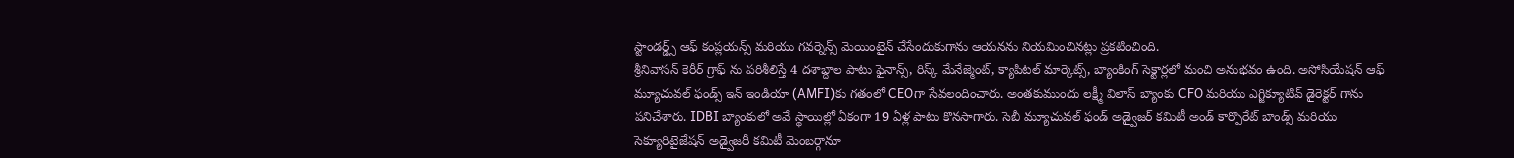స్టాండర్డ్స్ ఆఫ్ కంప్లయన్స్ మరియు గవర్నెన్స్ మెయింటైన్ చేసేందుకుగాను ఆయనను నియమించినట్లు ప్రకటించింది.
శ్రీనివాసన్ కెరీర్ గ్రాఫ్ ను పరిశీలిస్తే 4 దశాబ్దాల పాటు ఫైనాన్స్, రిస్క్ మేనేజ్మెంట్, క్యాపిటల్ మార్కెట్స్, బ్యాంకింగ్ సెక్టార్లలో మంచి అనుభవం ఉంది. అసోసియేషన్ ఆఫ్ మ్యూచువల్ ఫండ్స్ ఇన్ ఇండియా (AMFI)కు గతంలో CEOగా సేవలందించారు. అంతకుముందు లక్ష్మీ విలాస్ బ్యాంకు CFO మరియు ఎగ్జిక్యూటివ్ డైరెక్టర్ గాను పనిచేశారు. IDBI బ్యాంకులో అవే స్థాయిల్లో ఏకంగా 19 ఏళ్ల పాటు కొనసాగారు. సెబీ మ్యూచువల్ ఫండ్ అడ్వైజర్ కమిటీ అండ్ కార్పొరేట్ బాండ్స్ మరియు సెక్యూరిటైజేషన్ అడ్వైజరీ కమిటీ మెంబర్గానూ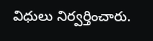విధులు నిర్వర్తించారు.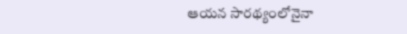ఆయన సారథ్యంలోనైనా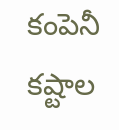కంపెనీ కష్టాల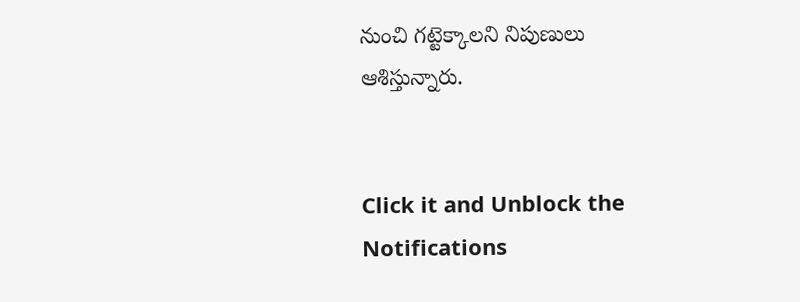నుంచి గట్టెక్కాలని నిపుణులు ఆశిస్తున్నారు.


Click it and Unblock the Notifications